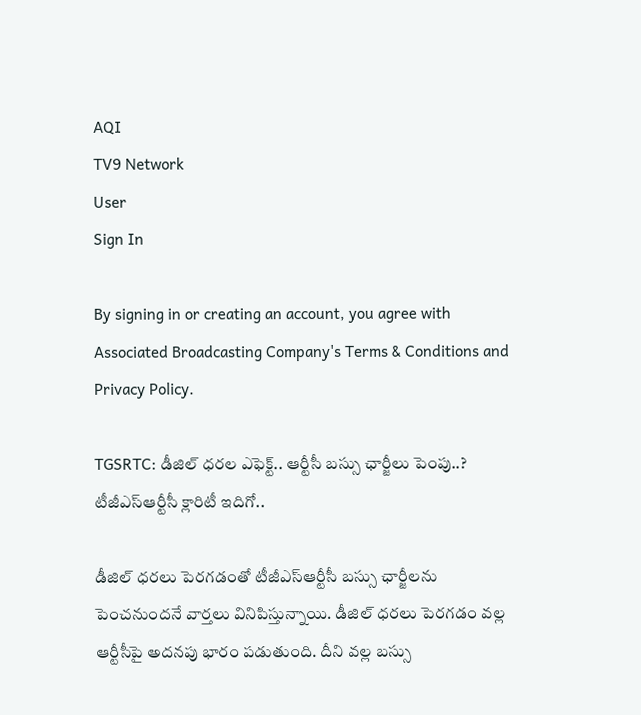AQI
TV9 Network
User
Sign In

By signing in or creating an account, you agree with Associated Broadcasting Company's Terms & Conditions and Privacy Policy.

TGSRTC: డీజిల్ ధరల ఎఫెక్ట్.. ఆర్టీసీ బస్సు ఛార్జీలు పెంపు..? టీజీఎస్‌ఆర్టీసీ క్లారిటీ ఇదిగో..

డీజిల్ ధరలు పెరగడంతో టీజీఎస్‌ఆర్టీసీ బస్సు ఛార్జీలను పెంచనుందనే వార్తలు వినిపిస్తున్నాయి. డీజిల్ ధరలు పెరగడం వల్ల ఆర్టీసీపై అదనపు భారం పడుతుంది. దీని వల్ల బస్సు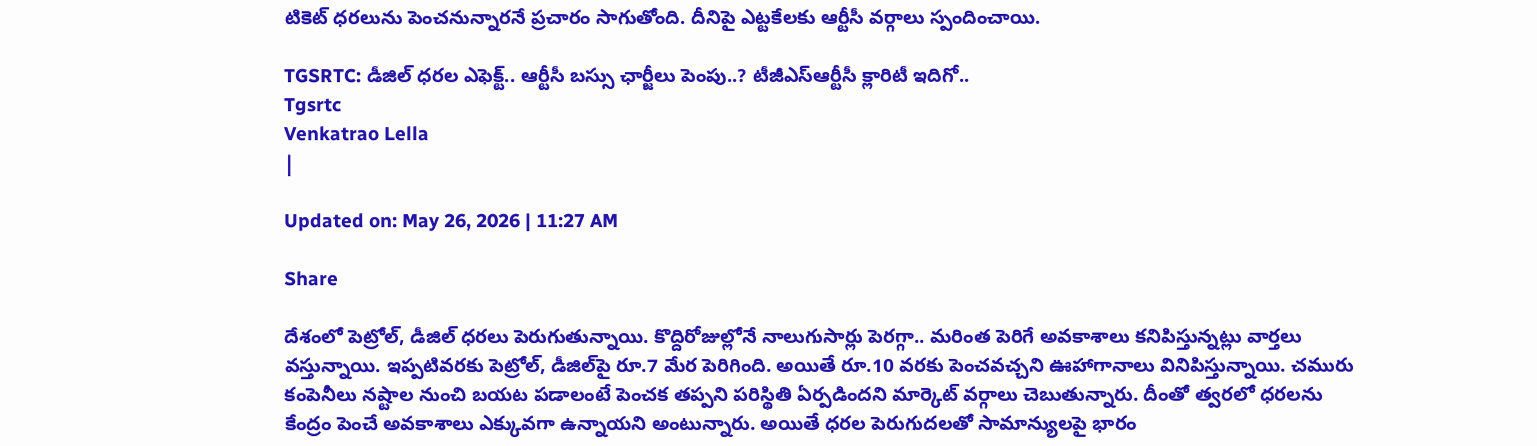టికెట్ ధరలును పెంచనున్నారనే ప్రచారం సాగుతోంది. దీనిపై ఎట్టకేలకు ఆర్టీసీ వర్గాలు స్పందించాయి.

TGSRTC: డీజిల్ ధరల ఎఫెక్ట్.. ఆర్టీసీ బస్సు ఛార్జీలు పెంపు..? టీజీఎస్‌ఆర్టీసీ క్లారిటీ ఇదిగో..
Tgsrtc
Venkatrao Lella
|

Updated on: May 26, 2026 | 11:27 AM

Share

దేశంలో పెట్రోల్, డీజిల్ ధరలు పెరుగుతున్నాయి. కొద్దిరోజుల్లోనే నాలుగుసార్లు పెరగ్గా.. మరింత పెరిగే అవకాశాలు కనిపిస్తున్నట్లు వార్తలు వస్తున్నాయి. ఇప్పటివరకు పెట్రోల్, డీజిల్‌పై రూ.7 మేర పెరిగింది. అయితే రూ.10 వరకు పెంచవచ్చని ఊహాగానాలు వినిపిస్తున్నాయి. చమురు కంపెనీలు నష్టాల నుంచి బయట పడాలంటే పెంచక తప్పని పరిస్థితి ఏర్పడిందని మార్కెట్ వర్గాలు చెబుతున్నారు. దీంతో త్వరలో ధరలను కేంద్రం పెంచే అవకాశాలు ఎక్కువగా ఉన్నాయని అంటున్నారు. అయితే ధరల పెరుగుదలతో సామాన్యులపై భారం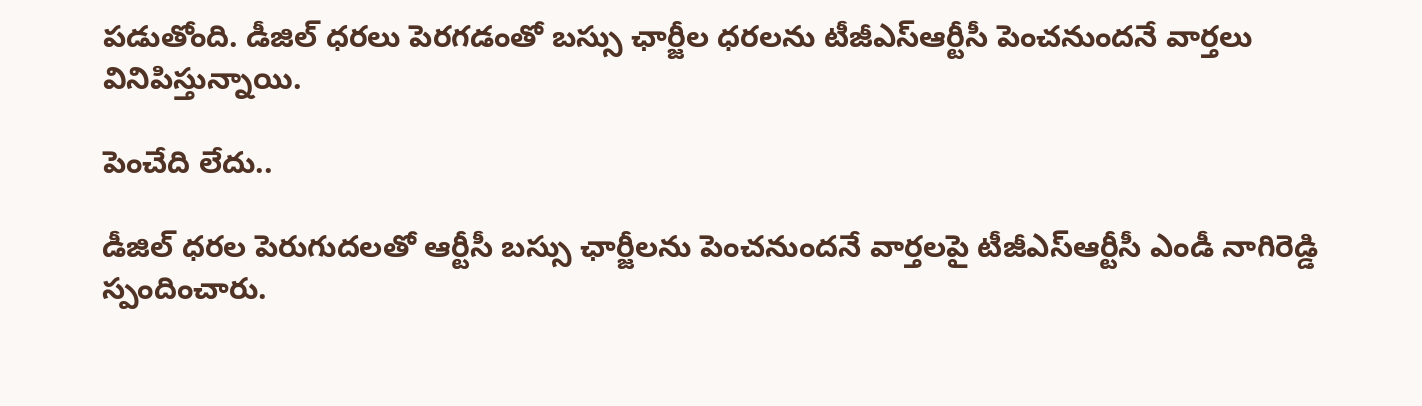పడుతోంది. డీజిల్ ధరలు పెరగడంతో బస్సు ఛార్జీల ధరలను టీజీఎస్‌ఆర్టీసీ పెంచనుందనే వార్తలు వినిపిస్తున్నాయి.

పెంచేది లేదు..

డీజిల్ ధరల పెరుగుదలతో ఆర్టీసీ బస్సు ఛార్జీలను పెంచనుందనే వార్తలపై టీజీఎస్‌ఆర్టీసీ ఎండీ నాగిరెడ్డి స్పందించారు.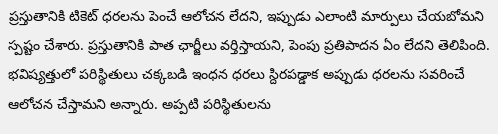ప్రస్తుతానికి టికెట్ ధరలను పెంచే ఆలోచన లేదని, ఇప్పుడు ఎలాంటి మార్పులు చేయబోమని స్పష్టం చేశారు. ప్రస్తుతానికి పాత ఛార్జీలు వర్తిస్తాయని, పెంపు ప్రతిపాదన ఏం లేదని తెలిపింది. భవిష్యత్తులో పరిస్థితులు చక్కబడి ఇంధన ధరలు స్దిరపడ్డాక అప్పుడు ధరలను సవరించే ఆలోచన చేస్తామని అన్నారు. అప్పటి పరిస్థితులను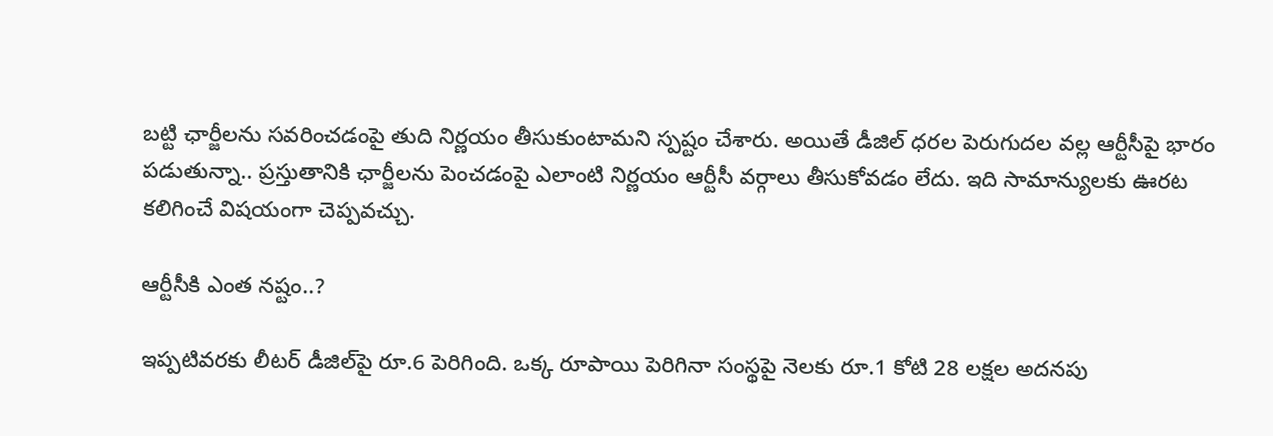బట్టి ఛార్జీలను సవరించడంపై తుది నిర్ణయం తీసుకుంటామని స్పష్టం చేశారు. అయితే డీజిల్ ధరల పెరుగుదల వల్ల ఆర్టీసీపై భారం పడుతున్నా.. ప్రస్తుతానికి ఛార్జీలను పెంచడంపై ఎలాంటి నిర్ణయం ఆర్టీసీ వర్గాలు తీసుకోవడం లేదు. ఇది సామాన్యులకు ఊరట కలిగించే విషయంగా చెప్పవచ్చు.

ఆర్టీసీకి ఎంత నష్టం..?

ఇప్పటివరకు లీటర్ డీజిల్‌పై రూ.6 పెరిగింది. ఒక్క రూపాయి పెరిగినా సంస్థపై నెలకు రూ.1 కోటి 28 లక్షల అదనపు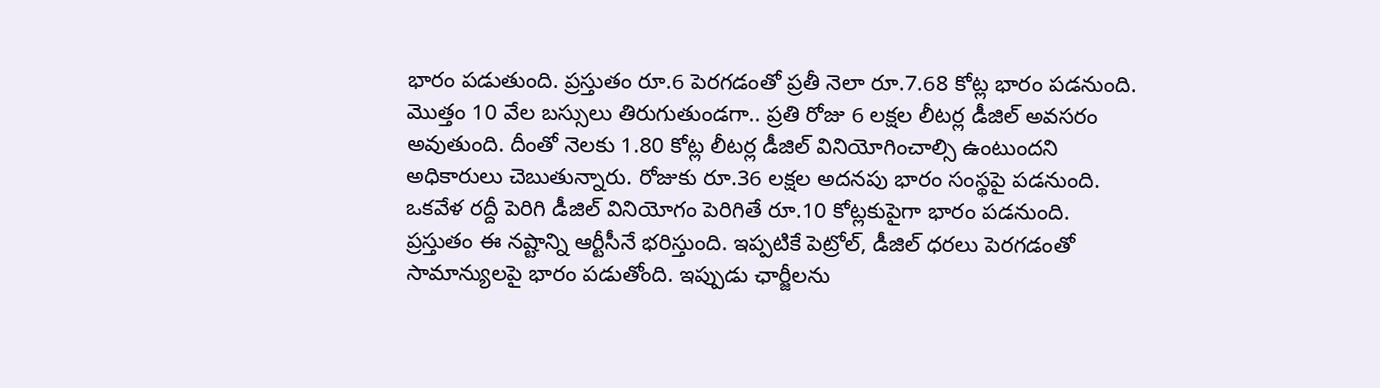భారం పడుతుంది. ప్రస్తుతం రూ.6 పెరగడంతో ప్రతీ నెలా రూ.7.68 కోట్ల భారం పడనుంది. మొత్తం 10 వేల బస్సులు తిరుగుతుండగా.. ప్రతి రోజు 6 లక్షల లీటర్ల డీజిల్ అవసరం అవుతుంది. దీంతో నెలకు 1.80 కోట్ల లీటర్ల డీజిల్ వినియోగించాల్సి ఉంటుందని అధికారులు చెబుతున్నారు. రోజుకు రూ.36 లక్షల అదనపు భారం సంస్థపై పడనుంది. ఒకవేళ రద్దీ పెరిగి డీజిల్ వినియోగం పెరిగితే రూ.10 కోట్లకుపైగా భారం పడనుంది. ప్రస్తుతం ఈ నష్టాన్ని ఆర్టీసీనే భరిస్తుంది. ఇప్పటికే పెట్రోల్, డీజిల్ ధరలు పెరగడంతో సామాన్యులపై భారం పడుతోంది. ఇప్పుడు ఛార్జీలను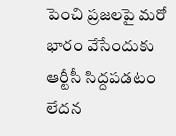పెంచి ప్రజలపై మరో భారం వేసేందుకు ఆర్టీసీ సిద్దపడటం లేదన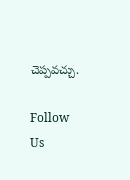చెప్పవచ్చు.

Follow Us